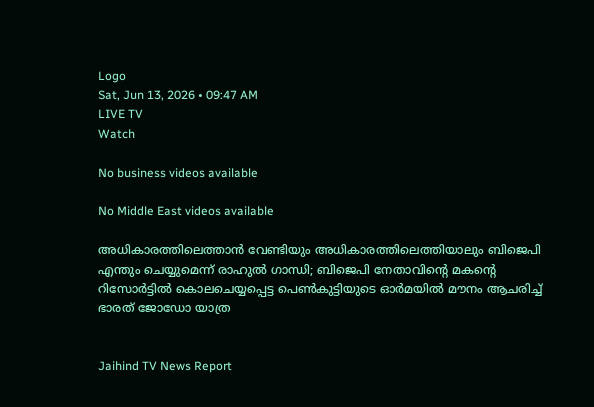Logo
Sat, Jun 13, 2026 • 09:47 AM
LIVE TV
Watch

No business videos available

No Middle East videos available

അധികാരത്തിലെത്താന്‍ വേണ്ടിയും അധികാരത്തിലെത്തിയാലും ബിജെപി എന്തും ചെയ്യുമെന്ന് രാഹുല്‍ ഗാന്ധി; ബിജെപി നേതാവിന്‍റെ മകന്‍റെ റിസോർട്ടില്‍ കൊലചെയ്യപ്പെട്ട പെണ്‍കുട്ടിയുടെ ഓർമയില്‍ മൗനം ആചരിച്ച് ഭാരത് ജോഡോ യാത്ര


Jaihind TV News Report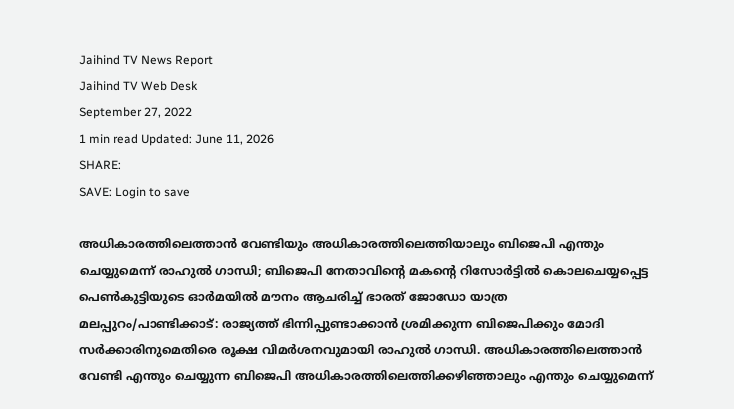Jaihind TV News Report
Jaihind TV Web Desk
September 27, 2022
1 min read Updated: June 11, 2026
SHARE:
SAVE: Login to save

അധികാരത്തിലെത്താന്‍ വേണ്ടിയും അധികാരത്തിലെത്തിയാലും ബിജെപി എന്തും ചെയ്യുമെന്ന് രാഹുല്‍ ഗാന്ധി; ബിജെപി നേതാവിന്‍റെ മകന്‍റെ റിസോർട്ടില്‍ കൊലചെയ്യപ്പെട്ട  പെണ്‍കുട്ടിയുടെ ഓർമയില്‍ മൗനം ആചരിച്ച് ഭാരത് ജോഡോ യാത്ര
മലപ്പുറം/പാണ്ടിക്കാട്: രാജ്യത്ത് ഭിന്നിപ്പുണ്ടാക്കാന്‍ ശ്രമിക്കുന്ന ബിജെപിക്കും മോദി സർക്കാരിനുമെതിരെ രൂക്ഷ വിമർശനവുമായി രാഹുല്‍ ഗാന്ധി. അധികാരത്തിലെത്താന്‍ വേണ്ടി എന്തും ചെയ്യുന്ന ബിജെപി അധികാരത്തിലെത്തിക്കഴിഞ്ഞാലും എന്തും ചെയ്യുമെന്ന്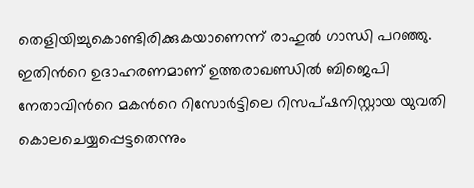തെളിയിച്ചുകൊണ്ടിരിക്കുകയാണെന്ന് രാഹുല്‍ ഗാന്ധി പറഞ്ഞു. ഇതിന്‍റെ ഉദാഹരണമാണ് ഉത്തരാഖണ്ഡില്‍ ബിജെപി നേതാവിന്‍റെ മകന്‍റെ റിസോർട്ടിലെ റിസപ്ഷനിസ്റ്റായ യുവതി കൊലചെയ്യപ്പെട്ടതെന്നും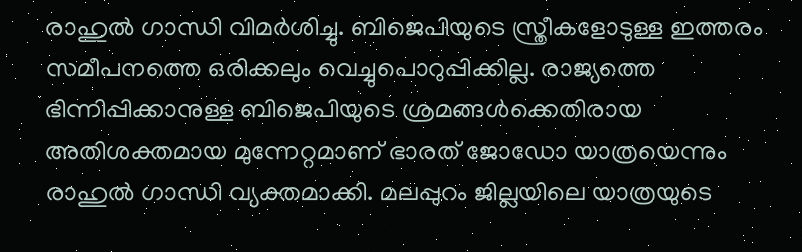രാഹുല്‍ ഗാന്ധി വിമർശിച്ചു. ബിജെപിയുടെ സ്ത്രീകളോടുള്ള ഇത്തരം സമീപനത്തെ ഒരിക്കലും വെച്ചുപൊറുപ്പിക്കില്ല. രാജ്യത്തെ ഭിന്നിപ്പിക്കാനുള്ള ബിജെപിയുടെ ശ്രമങ്ങള്‍ക്കെതിരായ അതിശക്തമായ മുന്നേറ്റമാണ് ഭാരത് ജോഡോ യാത്രയെന്നും രാഹുല്‍ ഗാന്ധി വ്യക്തമാക്കി. മലപ്പുറം ജില്ലയിലെ യാത്രയുടെ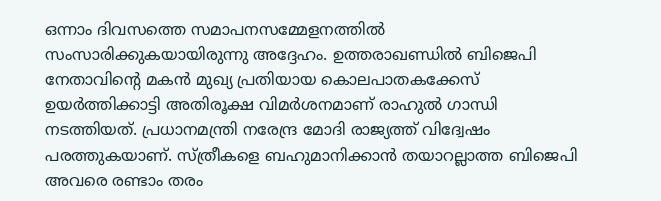ഒന്നാം ദിവസത്തെ സമാപനസമ്മേളനത്തില്‍ സംസാരിക്കുകയായിരുന്നു അദ്ദേഹം. ഉത്തരാഖണ്ഡില്‍ ബിജെപി നേതാവിന്‍റെ മകന്‍ മുഖ്യ പ്രതിയായ കൊലപാതകക്കേസ് ഉയർത്തിക്കാട്ടി അതിരൂക്ഷ വിമർശനമാണ് രാഹുല്‍ ഗാന്ധി നടത്തിയത്. പ്രധാനമന്ത്രി നരേന്ദ്ര മോദി രാജ്യത്ത് വിദ്വേഷം പരത്തുകയാണ്. സ്ത്രീകളെ ബഹുമാനിക്കാന്‍ തയാറല്ലാത്ത ബിജെപി അവരെ രണ്ടാം തരം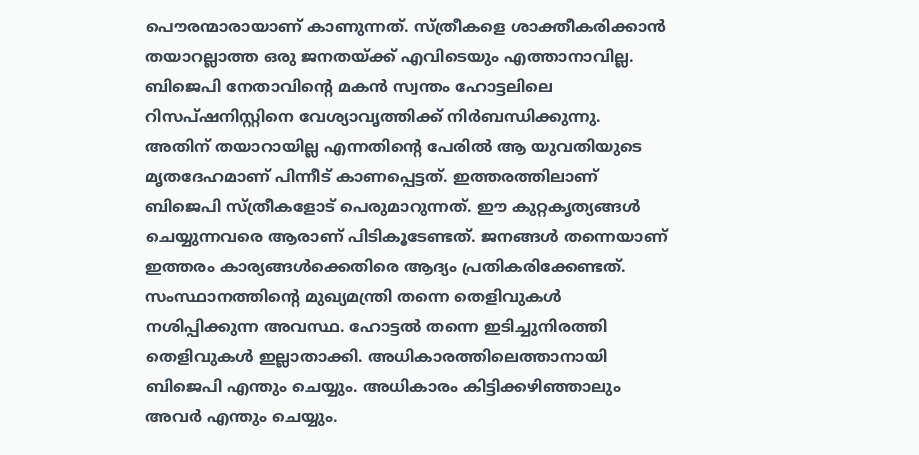പൌരന്മാരായാണ് കാണുന്നത്. സ്ത്രീകളെ ശാക്തീകരിക്കാൻ തയാറല്ലാത്ത ഒരു ജനതയ്ക്ക് എവിടെയും എത്താനാവില്ല. ബിജെപി നേതാവിന്‍റെ മകൻ സ്വന്തം ഹോട്ടലിലെ റിസപ്ഷനിസ്റ്റിനെ വേശ്യാവൃത്തിക്ക് നിർബന്ധിക്കുന്നു. അതിന് തയാറായില്ല എന്നതിന്‍റെ പേരിൽ ആ യുവതിയുടെ മൃതദേഹമാണ് പിന്നീട് കാണപ്പെട്ടത്. ഇത്തരത്തിലാണ് ബിജെപി സ്ത്രീകളോട് പെരുമാറുന്നത്. ഈ കുറ്റകൃത്യങ്ങൾ ചെയ്യുന്നവരെ ആരാണ് പിടികൂടേണ്ടത്. ജനങ്ങള്‍ തന്നെയാണ് ഇത്തരം കാര്യങ്ങള്‍ക്കെതിരെ ആദ്യം പ്രതികരിക്കേണ്ടത്. സംസ്ഥാനത്തിന്‍റെ മുഖ്യമന്ത്രി തന്നെ തെളിവുകൾ നശിപ്പിക്കുന്ന അവസ്ഥ. ഹോട്ടല്‍ തന്നെ ഇടിച്ചുനിരത്തി തെളിവുകള്‍ ഇല്ലാതാക്കി. അധികാരത്തിലെത്താനായി ബിജെപി എന്തും ചെയ്യും. അധികാരം കിട്ടിക്കഴിഞ്ഞാലും അവർ എന്തും ചെയ്യും.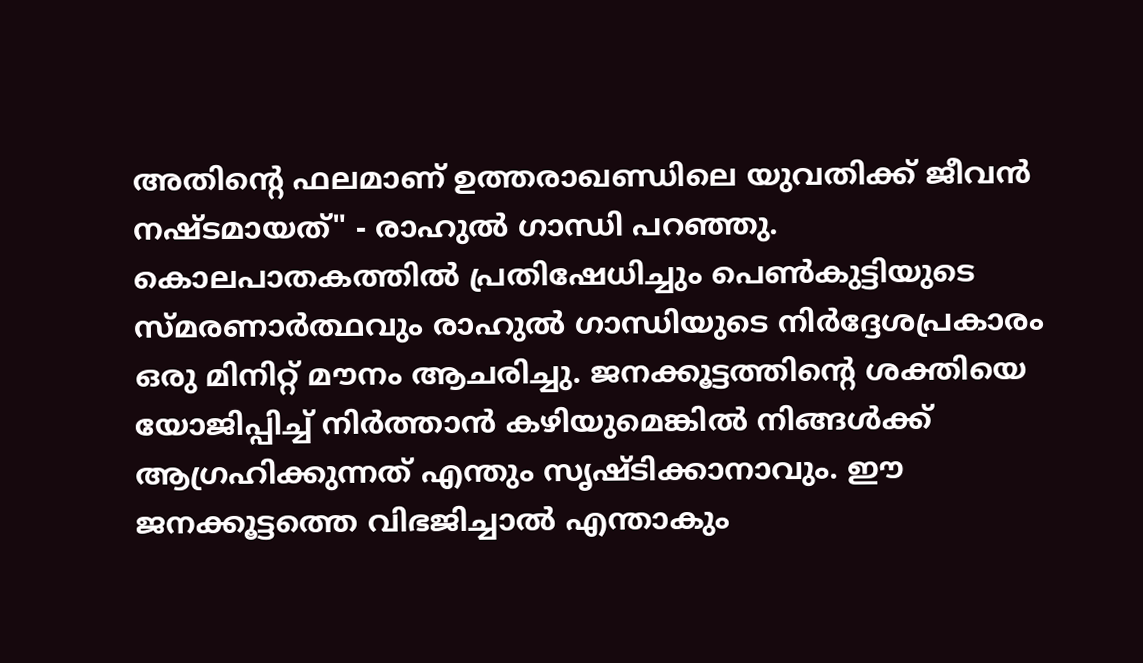അതിന്‍റെ ഫലമാണ് ഉത്തരാഖണ്ഡിലെ യുവതിക്ക് ജീവൻ നഷ്ടമായത്" - രാഹുല്‍ ഗാന്ധി പറഞ്ഞു. കൊലപാതകത്തിൽ പ്രതിഷേധിച്ചും പെണ്‍കുട്ടിയുടെ സ്മരണാര്‍ത്ഥവും രാഹുൽ ഗാന്ധിയുടെ നിർദ്ദേശപ്രകാരം ഒരു മിനിറ്റ് മൗനം ആചരിച്ചു. ജനക്കൂട്ടത്തിന്‍റെ ശക്തിയെ യോജിപ്പിച്ച് നിർത്താൻ കഴിയുമെങ്കിൽ നിങ്ങൾക്ക് ആഗ്രഹിക്കുന്നത് എന്തും സൃഷ്ടിക്കാനാവും. ഈ ജനക്കൂട്ടത്തെ വിഭജിച്ചാൽ എന്താകും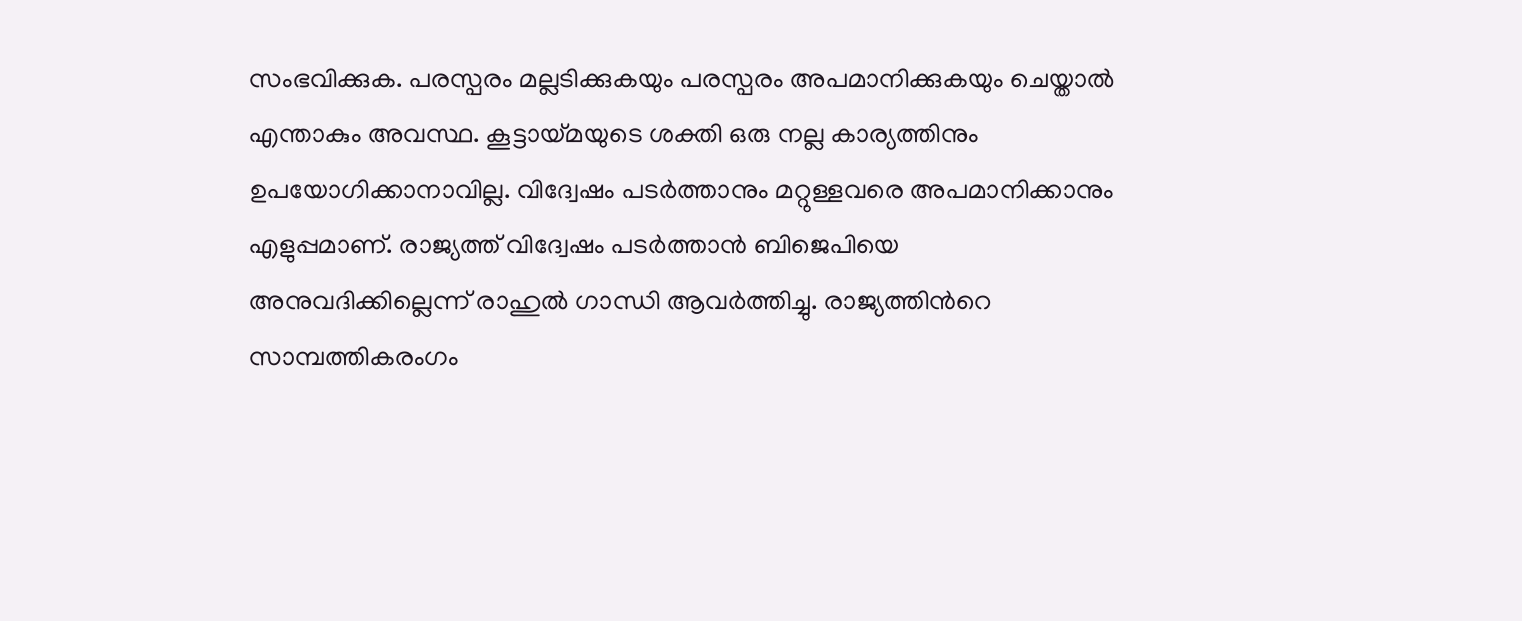സംഭവിക്കുക. പരസ്പരം മല്ലടിക്കുകയും പരസ്പരം അപമാനിക്കുകയും ചെയ്താൽ എന്താകും അവസ്ഥ. കൂട്ടായ്മയുടെ ശക്തി ഒരു നല്ല കാര്യത്തിനും ഉപയോഗിക്കാനാവില്ല. വിദ്വേഷം പടർത്താനും മറ്റുള്ളവരെ അപമാനിക്കാനും എളുപ്പമാണ്. രാജ്യത്ത് വിദ്വേഷം പടർത്താൻ ബിജെപിയെ അനുവദിക്കില്ലെന്ന് രാഹുല്‍ ഗാന്ധി ആവർത്തിച്ചു. രാജ്യത്തിന്‍റെ സാമ്പത്തികരംഗം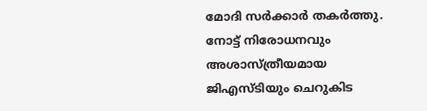മോദി സർക്കാര്‍ തകർത്തു. നോട്ട് നിരോധനവും അശാസ്ത്രീയമായ ജിഎസ്ടിയും ചെറുകിട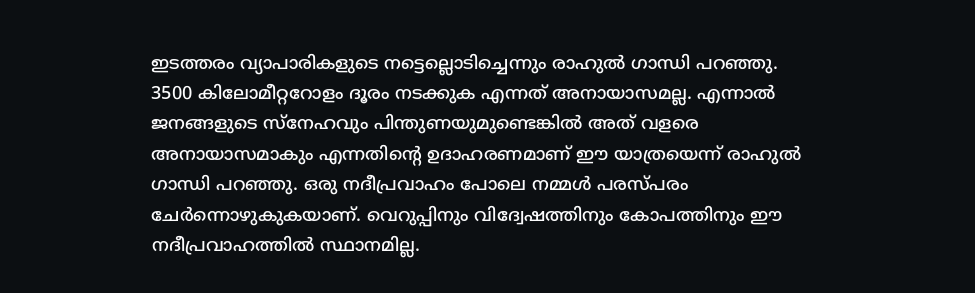ഇടത്തരം വ്യാപാരികളുടെ നട്ടെല്ലൊടിച്ചെന്നും രാഹുല്‍ ഗാന്ധി പറഞ്ഞു. 3500 കിലോമീറ്ററോളം ദൂരം നടക്കുക എന്നത് അനായാസമല്ല. എന്നാൽ ജനങ്ങളുടെ സ്നേഹവും പിന്തുണയുമുണ്ടെങ്കിൽ അത് വളരെ അനായാസമാകും എന്നതിന്‍റെ ഉദാഹരണമാണ് ഈ യാത്രയെന്ന് രാഹുല്‍ ഗാന്ധി പറഞ്ഞു. ഒരു നദീപ്രവാഹം പോലെ നമ്മൾ പരസ്പരം ചേർന്നൊഴുകുകയാണ്. വെറുപ്പിനും വിദ്വേഷത്തിനും കോപത്തിനും ഈ നദീപ്രവാഹത്തിൽ സ്ഥാനമില്ല.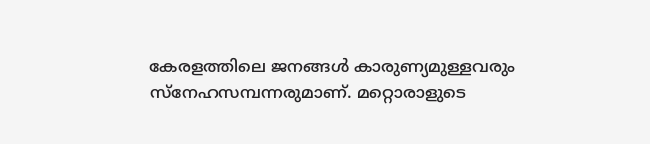കേരളത്തിലെ ജനങ്ങൾ കാരുണ്യമുള്ളവരും സ്‌നേഹസമ്പന്നരുമാണ്. മറ്റൊരാളുടെ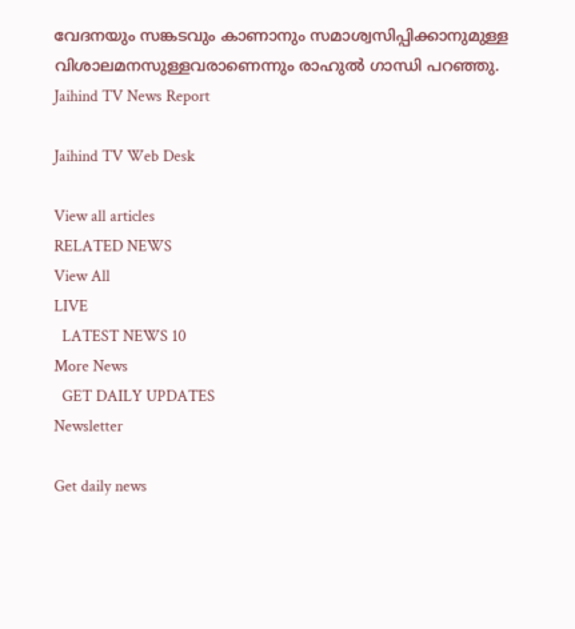വേദനയും സങ്കടവും കാണാനും സമാശ്വസിപ്പിക്കാനുമുള്ള വിശാലമനസുള്ളവരാണെന്നും രാഹുല്‍ ഗാന്ധി പറഞ്ഞു.
Jaihind TV News Report

Jaihind TV Web Desk

View all articles
RELATED NEWS
View All
LIVE
  LATEST NEWS 10
More News
  GET DAILY UPDATES
Newsletter

Get daily news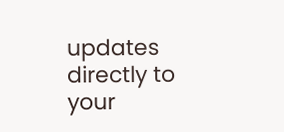updates directly to your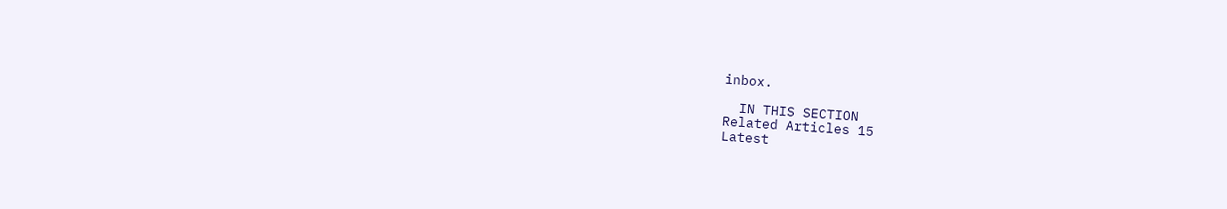inbox.

  IN THIS SECTION
Related Articles 15
Latest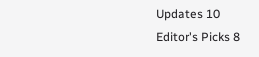Updates 10
Editor's Picks 8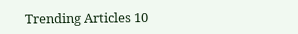Trending Articles 10